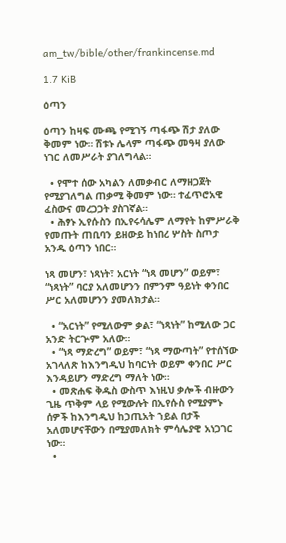am_tw/bible/other/frankincense.md

1.7 KiB

ዕጣን

ዕጣን ከዛፍ ሙጫ የሚገኝ ጣፋጭ ሽታ ያለው ቅመም ነው። ሽቱኑ ሌላም ጣፋጭ መዓዛ ያለው ነገር ለመሥራት ያገለግላል።

  • የሞተ ሰው አካልን ለመቃብር ለማዘጋጀት የሚያገለግል ጠቃሚ ቅመም ነው። ተፈጥሮአዊ ፈስውና መረጋጋት ያስገኛል።
  • ሕፃኑ ኢየሱስን በኢየሩሳሌም ለማየት ከምሥራቅ የመጡት ጠቢባን ይዘውይ ከነበረ ሦስት ስጦታ አንዱ ዕጣን ነበር።

ነጻ መሆን፣ ነጻነት፣ አርነት “ነጻ መሆን” ወይም፣ “ነጻነት” ባርያ አለመሆንን በምንም ዓይነት ቀንበር ሥር አለመሆንን ያመለክታል።

  • “አርነት” የሚለውም ቃል፣ “ነጻነት” ከሚለው ጋር አንድ ትርጕም አለው።
  • “ነጻ ማድረግ” ወይም፣ “ነጻ ማውጣት” የተሰኘው አገላለጽ ከእንግዲህ ከባርነት ወይም ቀንበር ሥር እንዳይሆን ማድረግ ማለት ነው።
  • መጽሐፍ ቅዱስ ውስጥ እነዚህ ቃሎች ብዙውን ጊዜ ጥቅም ላይ የሚውሉት በኢየሱስ የሚያምኑ ሰዎች ከእንግዲህ ከኃጢአት ኀይል በታች አለመሆናቸውን በሚያመለክት ምሳሌያዊ አነጋገር ነው።
  •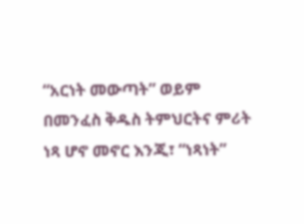“አርነት መውጣት” ወይም በመንፈስ ቅዱስ ትምህርትና ምሪት ነጻ ሆኖ መኖር እንጂ፣ “ነጻነት”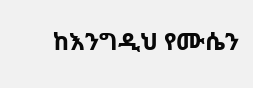ከእንግዲህ የሙሴን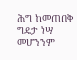ሕግ ከመጠበቅ ግዴታ ነሣ መሆንንም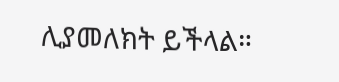ሊያመለክት ይችላል።